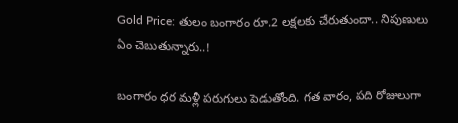Gold Price: తులం బంగారం రూ.2 లక్షలకు చేరుతుందా.. నిపుణులు ఏం చెబుతున్నారు..!

బంగారం ధర మళ్లీ పరుగులు పెడుతోంది. గత వారం, పది రోజులుగా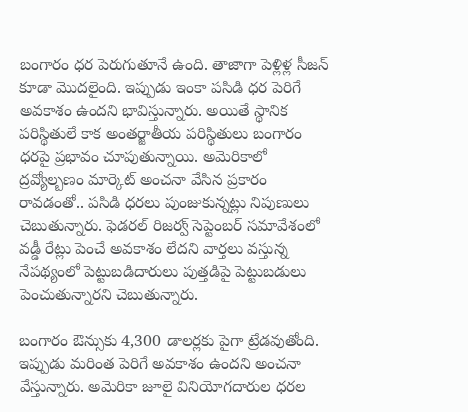బంగారం ధర పెరుగుతూనే ఉంది. తాజాగా పెళ్లిళ్ల సీజన్ కూడా మొదలైంది. ఇప్పుడు ఇంకా పసిడి ధర పెరిగే అవకాశం ఉందని భావిస్తున్నారు. అయితే స్థానిక పరిస్థితులే కాక అంతర్జాతీయ పరిస్థితులు బంగారం ధరపై ప్రభావం చూపుతున్నాయి. అమెరికాలో ద్రవ్యోల్బణం మార్కెట్ అంచనా వేసిన ప్రకారం రావడంతో.. పసిడి ధరలు పుంజుకున్నట్లు నిపుణులు చెబుతున్నారు. ఫెడరల్ రిజర్వ్ సెప్టెంబర్ సమావేశంలో వడ్డీ రేట్లు పెంచే అవకాశం లేదని వార్తలు వస్తున్న నేపథ్యంలో పెట్టుబడిదారులు పుత్తడిపై పెట్టుబడులు పెంచుతున్నారని చెబుతున్నారు.

బంగారం ఔన్సుకు 4,300 డాలర్లకు పైగా ట్రేడవుతోంది. ఇప్పుడు మరింత పెరిగే అవకాశం ఉందని అంచనా వేస్తున్నారు. అమెరికా జూలై వినియోగదారుల ధరల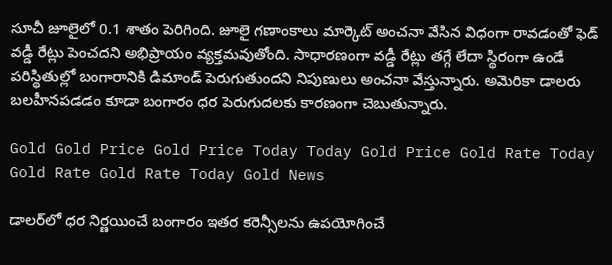సూచీ జూలైలో 0.1 శాతం పెరిగింది. జూలై గణాంకాలు మార్కెట్ అంచనా వేసిన విధంగా రావడంతో ఫెడ్ వడ్డీ రేట్లు పెంచదని అభిప్రాయం వ్యక్తమవుతోంది. సాధారణంగా వడ్డీ రేట్లు తగ్గే లేదా స్థిరంగా ఉండే పరిస్థితుల్లో బంగారానికి డిమాండ్ పెరుగుతుందని నిపుణులు అంచనా వేస్తున్నారు. అమెరికా డాలరు బలహీనపడడం కూడా బంగారం ధర పెరుగుదలకు కారణంగా చెబుతున్నారు.

Gold Gold Price Gold Price Today Today Gold Price Gold Rate Today Gold Rate Gold Rate Today Gold News

డాలర్‌లో ధర నిర్ణయించే బంగారం ఇతర కరెన్సీలను ఉపయోగించే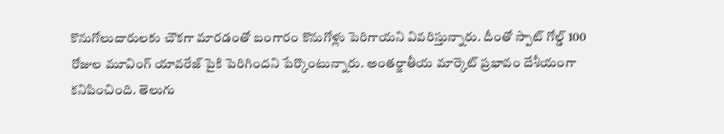కొనుగోలుదారులకు చౌకగా మారడంతో బంగారం కొనుగోళ్లు పెరిగాయని వివరిస్తున్నారు. దీంతో స్పాట్ గోల్డ్ 100 రోజుల మూవింగ్ యావరేజ్‌ పైకి పెరిగిందని పేర్కొంటున్నారు. అంతర్జాతీయ మార్కెట్ ప్రభావం దేశీయంగా కనిపించింది. తెలుగు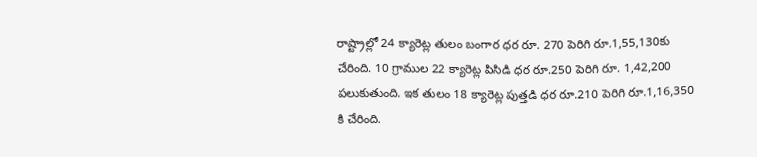రాష్ట్రాల్లో 24 క్యారెట్ల తులం బంగార ధర రూ. 270 పెరిగి రూ.1,55,130కు చేరింది. 10 గ్రాముల 22 క్యారెట్ల పిసిడి ధర రూ.250 పెరిగి రూ. 1,42,200 పలుకుతుంది. ఇక తులం 18 క్యారెట్ల పుత్తడి ధర రూ.210 పెరిగి రూ.1,16,350 కి చేరింది.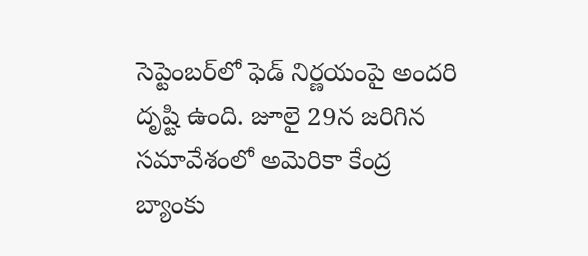సెప్టెంబర్‌లో ఫెడ్‌ నిర్ణయంపై అందరి దృష్టి ఉంది. జూలై 29న జరిగిన సమావేశంలో అమెరికా కేంద్ర బ్యాంకు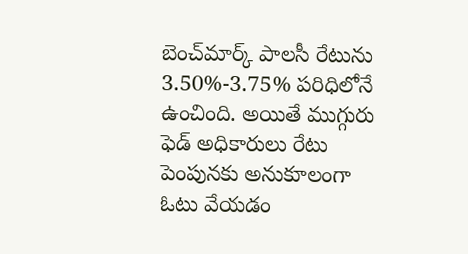బెంచ్‌మార్క్‌ పాలసీ రేటును 3.50%-3.75% పరిధిలోనే ఉంచింది. అయితే ముగ్గురు ఫెడ్‌ అధికారులు రేటు పెంపునకు అనుకూలంగా ఓటు వేయడం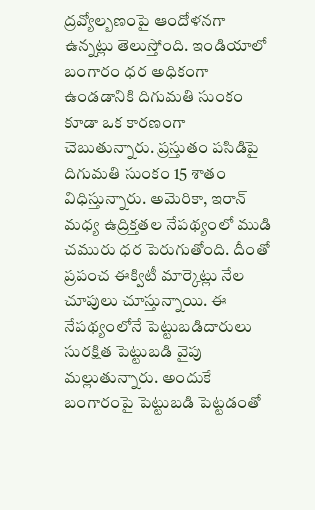ద్రవ్యోల్బణంపై ఆందోళనగా ఉన్నట్లు తెలుస్తోంది. ఇండియాలో బంగారం ధర అధికంగా ఉండడానికి దిగుమతి సుంకం కూడా ఒక కారణంగా చెబుతున్నారు. ప్రస్తుతం పసిడిపై దిగుమతి సుంకం 15 శాతం విధిస్తున్నారు. అమెరికా, ఇరాన్ మధ్య ఉద్రిక్తతల నేపథ్యంలో ముడి చమురు ధర పెరుగుతోంది. దీంతో ప్రపంచ ఈక్విటీ మార్కెట్లు నేల చూపులు చూస్తున్నాయి. ఈ నేపథ్యంలోనే పెట్టుబడిదారులు సురక్షిత పెట్టుబడి వైపు మల్లుతున్నారు. అందుకే బంగారంపై పెట్టుబడి పెట్టడంతో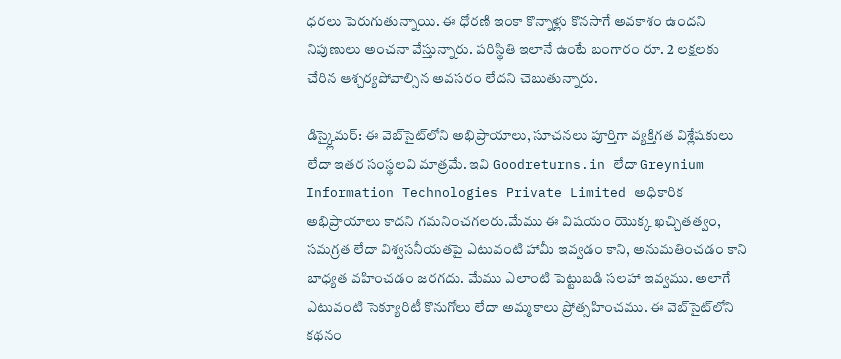ధరలు పెరుగుతున్నాయి. ఈ ధోరణి ఇంకా కొన్నాళ్లు కొనసాగే అవకాశం ఉందని నిపుణులు అంచనా వేస్తున్నారు. పరిస్థితి ఇలానే ఉంటే బంగారం రూ. 2 లక్షలకు చేరిన ఆశ్చర్యపోవాల్సిన అవసరం లేదని చెబుతున్నారు.

డిస్క్లైమర్: ఈ వెబ్‌సైట్‌లోని అభిప్రాయాలు, సూచనలు పూర్తిగా వ్యక్తిగత విశ్లేషకులు లేదా ఇతర సంస్థలవి మాత్రమే. ఇవి Goodreturns.in లేదా Greynium Information Technologies Private Limited అధికారిక అభిప్రాయాలు కాదని గమనించగలరు.మేము ఈ విషయం యొక్క ఖచ్చితత్వం, సమగ్రత లేదా విశ్వసనీయతపై ఎటువంటి హామీ ఇవ్వడం కాని, అనుమతించడం కాని బాధ్యత వహించడం జరగదు. మేము ఎలాంటి పెట్టుబడి సలహా ఇవ్వము. అలాగే ఎటువంటి సెక్యూరిటీ కొనుగోలు లేదా అమ్మకాలు ప్రోత్సహించము. ఈ వెబ్‌సైట్‌లోని కథనం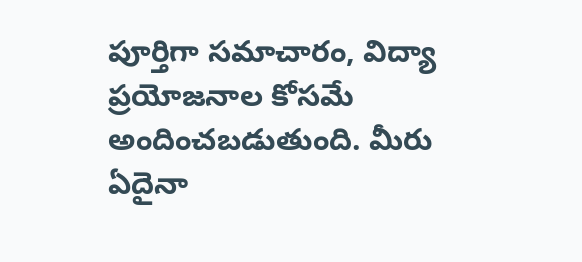పూర్తిగా సమాచారం, విద్యా ప్రయోజనాల కోసమే అందించబడుతుంది. మీరు ఏదైనా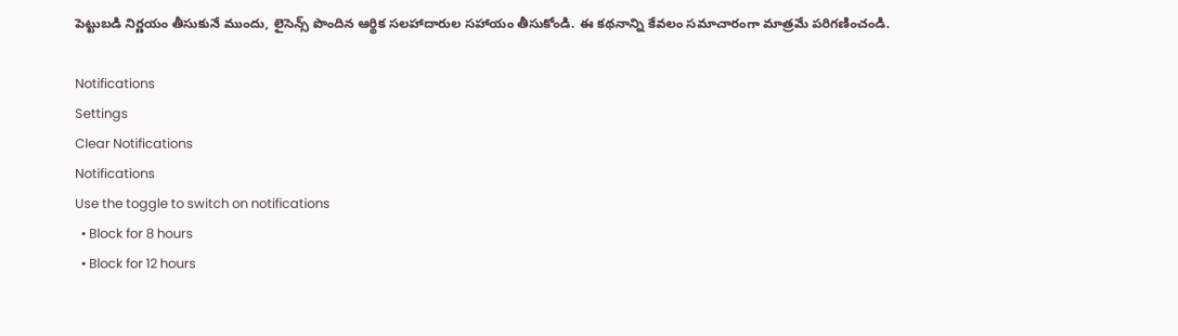పెట్టుబడి నిర్ణయం తీసుకునే ముందు, లైసెన్స్ పొందిన ఆర్థిక సలహాదారుల సహాయం తీసుకోండి. ఈ కథనాన్ని కేవలం సమాచారంగా మాత్రమే పరిగణించండి.

Notifications
Settings
Clear Notifications
Notifications
Use the toggle to switch on notifications
  • Block for 8 hours
  • Block for 12 hours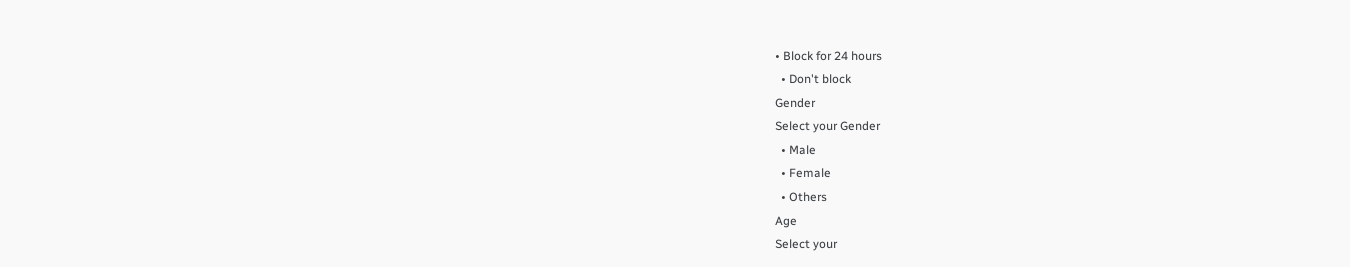• Block for 24 hours
  • Don't block
Gender
Select your Gender
  • Male
  • Female
  • Others
Age
Select your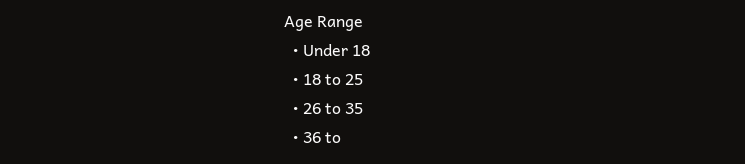Age Range
  • Under 18
  • 18 to 25
  • 26 to 35
  • 36 to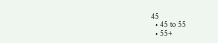45
  • 45 to 55
  • 55+